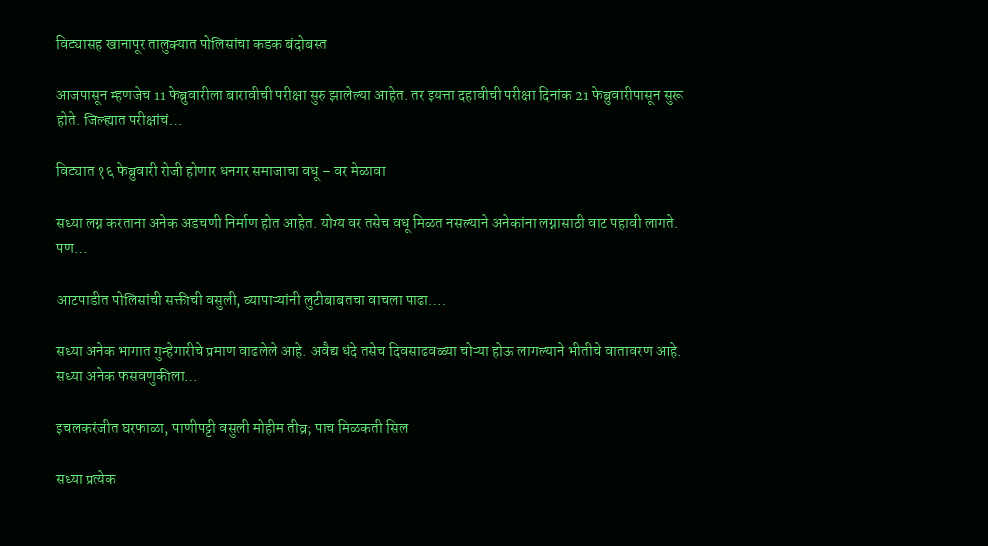विट्यासह खानापूर तालुक्यात पोलिसांचा कडक बंदोबस्त

आजपासून म्हणजेच 11 फेब्रुवारीला बारावीची परीक्षा सुरु झालेल्या आहेत. तर इयत्ता दहावीची परीक्षा दिनांक 21 फेब्रुवारीपासून सुरू होते. जिल्ह्यात परीक्षांचं…

विट्यात १६ फेब्रुवारी रोजी होणार धनगर समाजाचा वधू – वर मेळावा

सध्या लग्न करताना अनेक अडचणी निर्माण होत आहेत. योग्य वर तसेच वधू मिळत नसल्याने अनेकांना लग्नासाठी वाट पहावी लागते. पण…

आटपाडीत पोलिसांची सक्तीची वसुली, व्यापाऱ्यांनी लुटीबाबतचा वाचला पाढा….

सध्या अनेक भागात गुन्हेगारीचे प्रमाण वाढलेले आहे. अवैद्य धंदे तसेच दिवसाढवळ्या चोऱ्या होऊ लागल्याने भीतीचे वातावरण आहे. सध्या अनेक फसवणुकीला…

इचलकरंजीत घरफाळा, पाणीपट्टी वसुली मोहीम तीव्र; पाच मिळकती सिल

सध्या प्रत्येक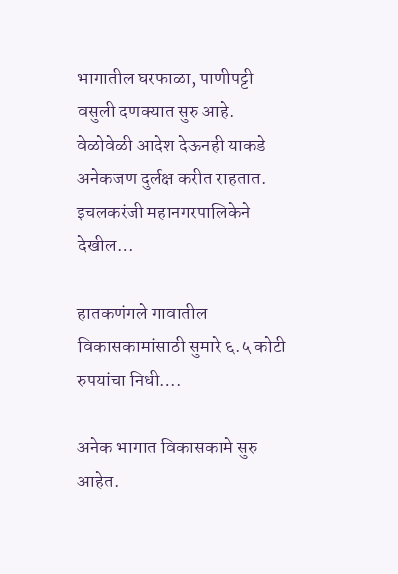भागातील घरफाळा, पाणीपट्टी वसुली दणक्यात सुरु आहे. वेळोवेळी आदेश देऊनही याकडे अनेकजण दुर्लक्ष करीत राहतात. इचलकरंजी महानगरपालिकेने देखील…

हातकणंगले गावातील विकासकामांसाठी सुमारे ६.५ कोटी रुपयांचा निधी….

अनेक भागात विकासकामे सुरु आहेत.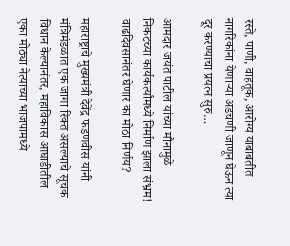रस्ते, पाणी, वाहतूक, आरोग्य याबाबतीत नागरिकांना येणाऱ्या अडचणी जाणून घेऊन त्या दूर करण्याचा प्रयत्न सुरु…

आमदार जयंत पाटील यांच्या मौनामुळे निकटच्या कार्यकर्त्यांमध्ये निर्माण झाला संभ्रम! वाढदिवसानंतर घेणार का मोठा निर्णय?

महाराष्ट्राचे मुख्यमंत्री देवेंद्र फडणवीस यांनी मंत्रिमंडळात एक जागा रिक्त असल्याचे सूचक विधान केल्यानंतर, महाविकास आघाडीतील एका मोठ्या नेत्याच्या भाजपामध्ये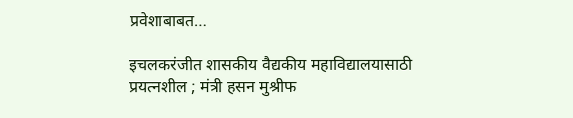प्रवेशाबाबत…

इचलकरंजीत शासकीय वैद्यकीय महाविद्यालयासाठी प्रयत्नशील ; मंत्री हसन मुश्रीफ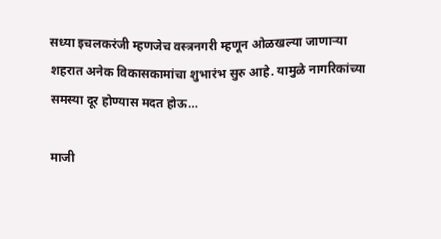सध्या इचलकरंजी म्हणजेच वस्त्रनगरी म्हणून ओळखल्या जाणाऱ्या शहरात अनेक विकासकामांचा शुभारंभ सुरु आहे. यामुळे नागरिकांच्या समस्या दूर होण्यास मदत होऊ…

माजी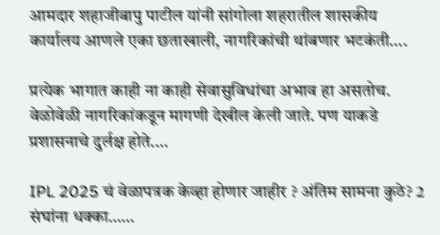आमदार शहाजीबापु पाटील यांनी सांगोला शहरातील शासकीय कार्यालय आणले एका छताखाली, नागरिकांची थांबणार भटकंती….

प्रत्येक भागात काही ना काही सेवासुविधांचा अभाव हा असतोच. वेळोवेळी नागरिकांकडून मागणी देखील केली जाते. पण याकडे प्रशासनाचे दुर्लक्ष होते.…

IPL 2025 चं वेळापत्रक केव्हा होणार जाहीर ? अंतिम सामना कुठे? 2 संघांना धक्का……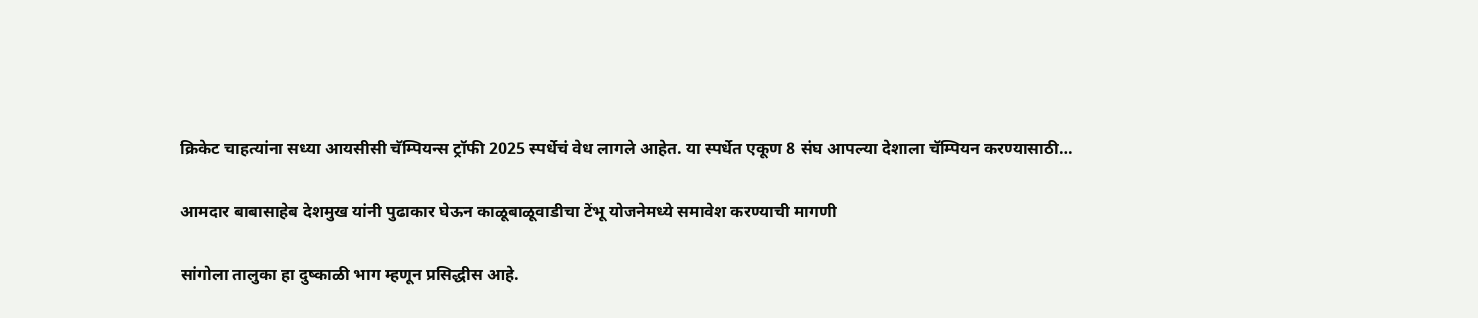क्रिकेट चाहत्यांना सध्या आयसीसी चॅम्पियन्स ट्रॉफी 2025 स्पर्धेचं वेध लागले आहेत. या स्पर्धेत एकूण 8 संघ आपल्या देशाला चॅम्पियन करण्यासाठी…

आमदार बाबासाहेब देशमुख यांनी पुढाकार घेऊन काळूबाळूवाडीचा टेंभू योजनेमध्ये समावेश करण्याची मागणी

सांगोला तालुका हा दुष्काळी भाग म्हणून प्रसिद्धीस आहे.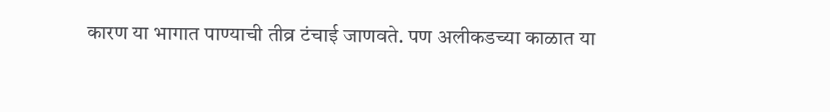कारण या भागात पाण्याची तीव्र टंचाई जाणवते. पण अलीकडच्या काळात या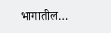भागातील…